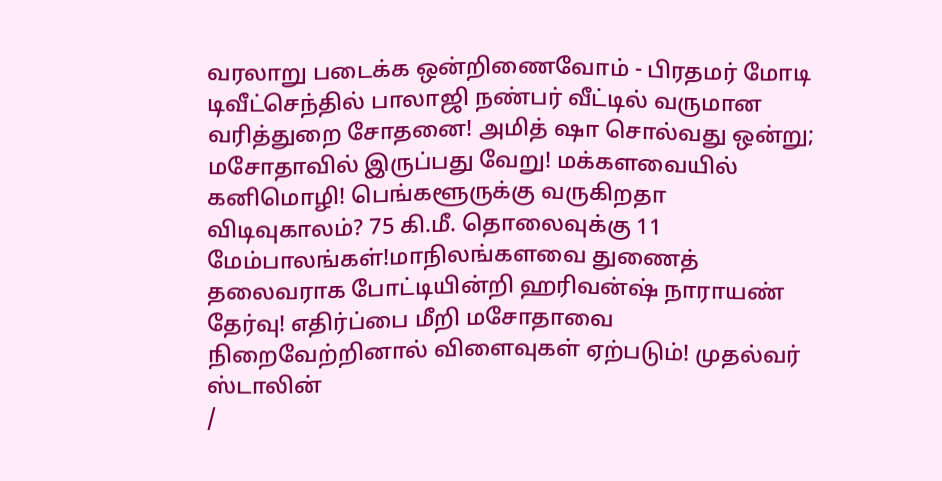வரலாறு படைக்க ஒன்றிணைவோம் - பிரதமர் மோடி டிவீட்செந்தில் பாலாஜி நண்பர் வீட்டில் வருமான வரித்துறை சோதனை! அமித் ஷா சொல்வது ஒன்று; மசோதாவில் இருப்பது வேறு! மக்களவையில் கனிமொழி! பெங்களூருக்கு வருகிறதா விடிவுகாலம்? 75 கி.மீ. தொலைவுக்கு 11 மேம்பாலங்கள்!மாநிலங்களவை துணைத் தலைவராக போட்டியின்றி ஹரிவன்ஷ் நாராயண் தேர்வு! எதிர்ப்பை மீறி மசோதாவை நிறைவேற்றினால் விளைவுகள் ஏற்படும்! முதல்வர் ஸ்டாலின்
/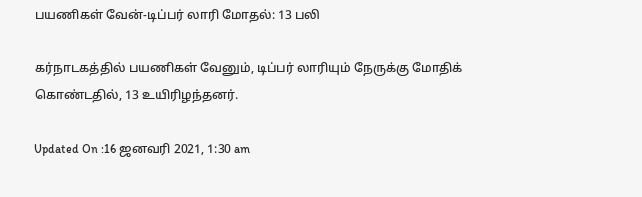பயணிகள் வேன்-டிப்பர் லாரி மோதல்: 13 பலி

கர்நாடகத்தில் பயணிகள் வேனும், டிப்பர் லாரியும் நேருக்கு மோதிக் கொண்டதில், 13 உயிரிழந்தனர்.

Updated On :16 ஜனவரி 2021, 1:30 am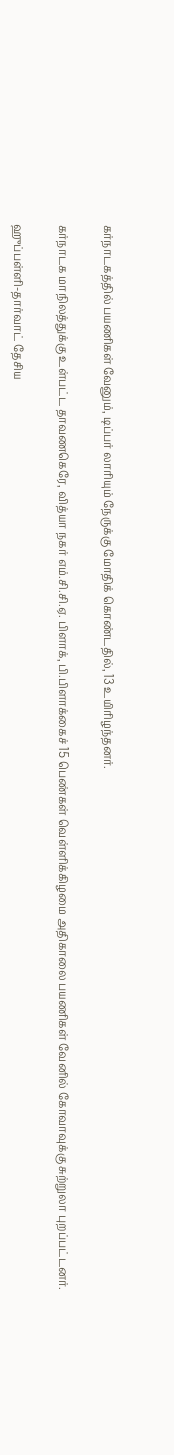கர்நாடகத்தில் பயணிகள் வேனும், டிப்பர் லாரியும் நேருக்கு மோதிக் கொண்டதில், 13 உயிரிழந்தனர்.

கர்நாடக மாநிலத்துக்கு உள்பட்ட தாவணகெரே, வித்யா நகர் எம்.சி.சி.ஏ. பிளாக், பி.பிளாக்கைச் 15 பெண்கள் வெள்ளிக்கிழமை அதிகாலை பயணிகள் வேனில் கோவாவுக்கு சுற்றுலா புறப்பட்டனர்.

ஹுப்பள்ளி-தார்வாட் தேசிய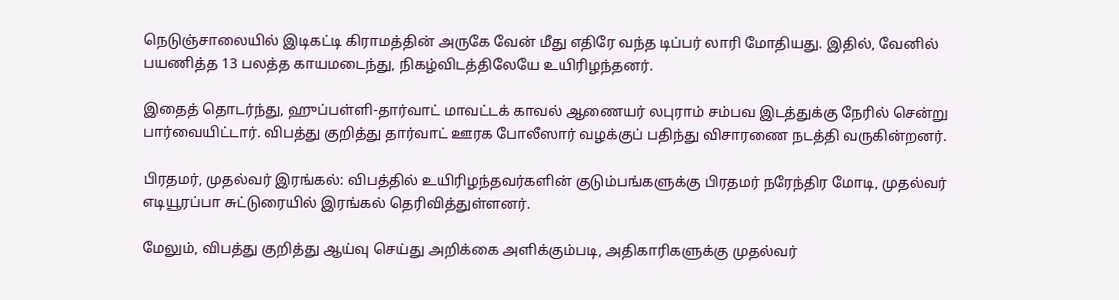நெடுஞ்சாலையில் இடிகட்டி கிராமத்தின் அருகே வேன் மீது எதிரே வந்த டிப்பர் லாரி மோதியது. இதில், வேனில் பயணித்த 13 பலத்த காயமடைந்து, நிகழ்விடத்திலேயே உயிரிழந்தனர்.

இதைத் தொடர்ந்து, ஹுப்பள்ளி-தார்வாட் மாவட்டக் காவல் ஆணையர் லபுராம் சம்பவ இடத்துக்கு நேரில் சென்று பார்வையிட்டார். விபத்து குறித்து தார்வாட் ஊரக போலீஸார் வழக்குப் பதிந்து விசாரணை நடத்தி வருகின்றனர்.

பிரதமர், முதல்வர் இரங்கல்: விபத்தில் உயிரிழந்தவர்களின் குடும்பங்களுக்கு பிரதமர் நரேந்திர மோடி, முதல்வர் எடியூரப்பா சுட்டுரையில் இரங்கல் தெரிவித்துள்ளனர்.

மேலும், விபத்து குறித்து ஆய்வு செய்து அறிக்கை அளிக்கும்படி, அதிகாரிகளுக்கு முதல்வர்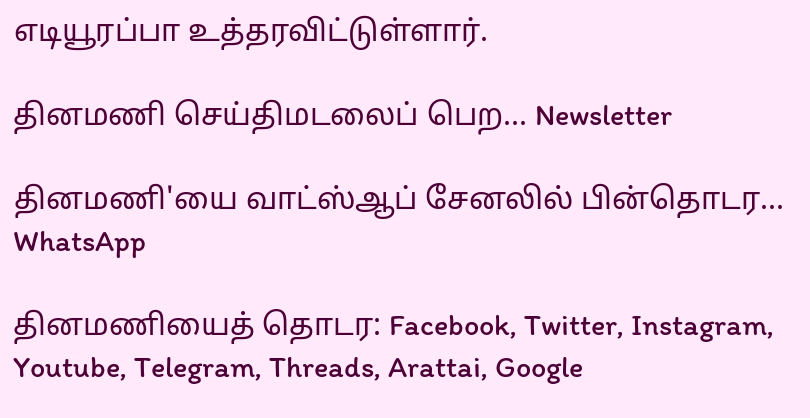எடியூரப்பா உத்தரவிட்டுள்ளார்.

தினமணி செய்திமடலைப் பெற... Newsletter

தினமணி'யை வாட்ஸ்ஆப் சேனலில் பின்தொடர... WhatsApp

தினமணியைத் தொடர: Facebook, Twitter, Instagram, Youtube, Telegram, Threads, Arattai, Google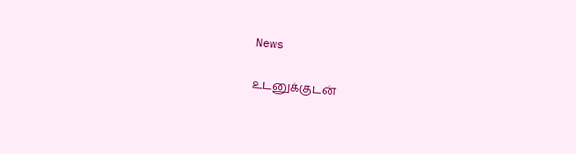News

உடனுக்குடன்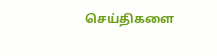செய்திகளை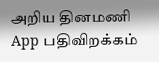அறிய தினமணி App பதிவிறக்கம்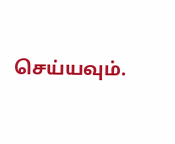செய்யவும்.